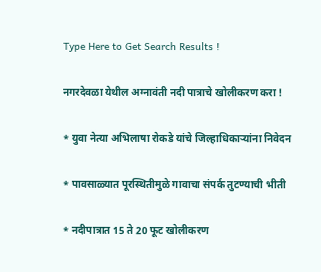Type Here to Get Search Results !

नगरदेवळा येथील अग्नावंती नदी पात्राचे खोलीकरण करा !

* युवा नेत्या अभिलाषा रोकडे यांचे जिल्हाधिकाऱ्यांना निवेदन

* पावसाळ्यात पूरस्थितीमुळे गावाचा संपर्क तुटण्याची भीती

* नदीपात्रात 15 ते 20 फूट खोलीकरण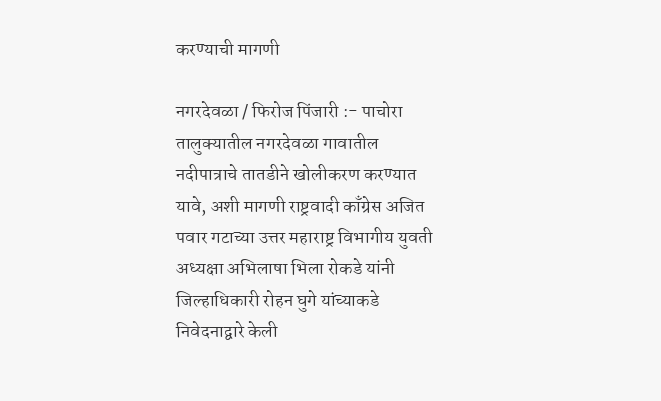करण्याची मागणी

नगरदेवळा / फिरोज पिंजारी :- पाचोरा तालुक्यातील नगरदेवळा गावातील नदीपात्राचे तातडीने खोलीकरण करण्यात यावे, अशी मागणी राष्ट्रवादी काँग्रेस अजित पवार गटाच्या उत्तर महाराष्ट्र विभागीय युवती अध्यक्षा अभिलाषा भिला रोकडे यांनी जिल्हाधिकारी रोहन घुगे यांच्याकडे निवेदनाद्वारे केली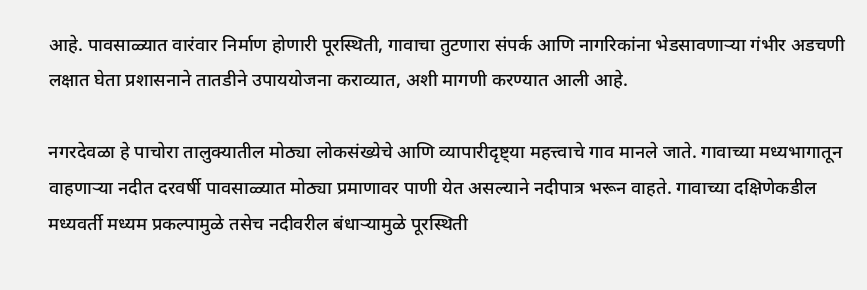आहे. पावसाळ्यात वारंवार निर्माण होणारी पूरस्थिती, गावाचा तुटणारा संपर्क आणि नागरिकांना भेडसावणाऱ्या गंभीर अडचणी लक्षात घेता प्रशासनाने तातडीने उपाययोजना कराव्यात, अशी मागणी करण्यात आली आहे.

नगरदेवळा हे पाचोरा तालुक्यातील मोठ्या लोकसंख्येचे आणि व्यापारीदृष्ट्या महत्त्वाचे गाव मानले जाते. गावाच्या मध्यभागातून वाहणाऱ्या नदीत दरवर्षी पावसाळ्यात मोठ्या प्रमाणावर पाणी येत असल्याने नदीपात्र भरून वाहते. गावाच्या दक्षिणेकडील मध्यवर्ती मध्यम प्रकल्पामुळे तसेच नदीवरील बंधाऱ्यामुळे पूरस्थिती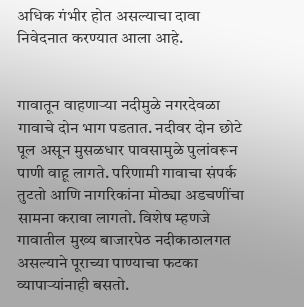अधिक गंभीर होत असल्याचा दावा निवेदनात करण्यात आला आहे.


गावातून वाहणाऱ्या नदीमुळे नगरदेवळा गावाचे दोन भाग पडतात. नदीवर दोन छोटे पूल असून मुसळधार पावसामुळे पुलांवरून पाणी वाहू लागते. परिणामी गावाचा संपर्क तुटतो आणि नागरिकांना मोठ्या अडचणींचा सामना करावा लागतो. विशेष म्हणजे गावातील मुख्य बाजारपेठ नदीकाठालगत असल्याने पूराच्या पाण्याचा फटका व्यापाऱ्यांनाही बसतो.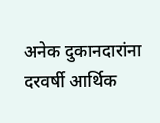अनेक दुकानदारांना दरवर्षी आर्थिक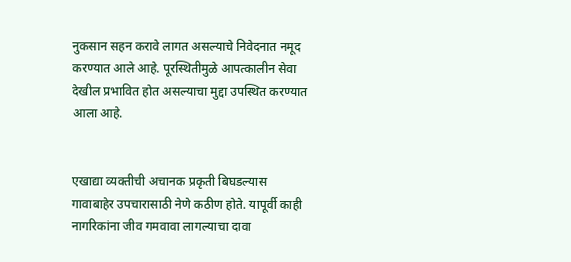नुकसान सहन करावे लागत असल्याचे निवेदनात नमूद करण्यात आले आहे. पूरस्थितीमुळे आपत्कालीन सेवा देखील प्रभावित होत असल्याचा मुद्दा उपस्थित करण्यात आला आहे.


एखाद्या व्यक्तीची अचानक प्रकृती बिघडल्यास गावाबाहेर उपचारासाठी नेणे कठीण होते. यापूर्वी काही नागरिकांना जीव गमवावा लागल्याचा दावा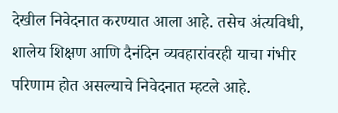देखील निवेदनात करण्यात आला आहे. तसेच अंत्यविधी, शालेय शिक्षण आणि दैनंदिन व्यवहारांवरही याचा गंभीर परिणाम होत असल्याचे निवेदनात म्हटले आहे.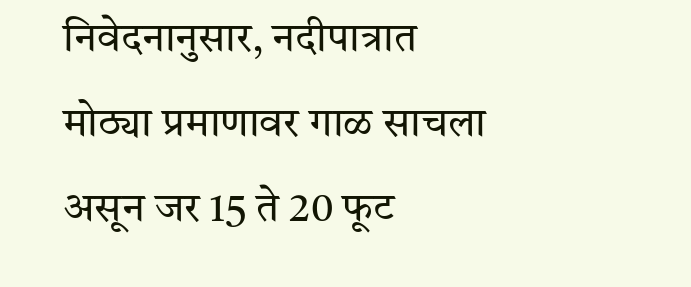निवेदनानुसार, नदीपात्रात मोठ्या प्रमाणावर गाळ साचला असून जर 15 ते 20 फूट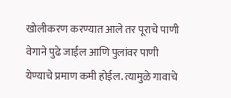खोलीकरण करण्यात आले तर पूराचे पाणी वेगाने पुढे जाईल आणि पुलांवर पाणी येण्याचे प्रमाण कमी होईल. त्यामुळे गावाचे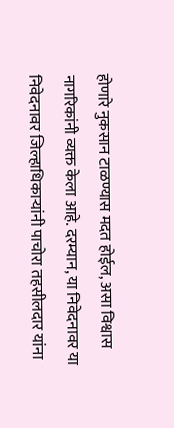होणारे नुकसान टाळण्यास मदत होईल, असा विश्वास नागरिकांनी व्यक्त केला आहे. दरम्यान, या निवेदनावर या निवेदनावर जिल्हाधिकाऱ्यांनी पाचोरा तहसीलदार यांना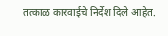तत्काळ कारवाईचे निर्देश दिले आहेत.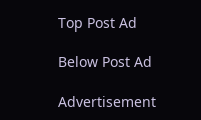Top Post Ad

Below Post Ad

Advertisement